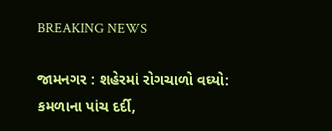BREAKING NEWS

જામનગર : શહેરમાં રોગચાળો વઘ્યો: કમળાના પાંચ દર્દી,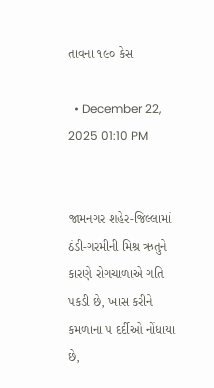તાવના ૧૯૦ કેસ

  • December 22, 2025 01:10 PM


જામનગર શહેર-જિલ્લામાં ઠંડી-ગરમીની મિશ્ર ઋતુને કારણે રોગચાળાએ ગતિ પકડી છે, ખાસ કરીને કમળાના ૫ દર્દીઓ નોંધાયા છે,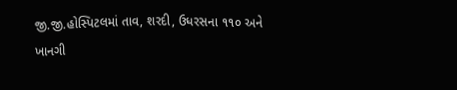જી.જી.હોસ્પિટલમાં તાવ, શરદી, ઉધરસના ૧૧૦ અને ખાનગી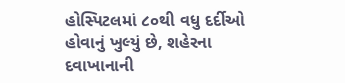હોસ્પિટલમાં ૮૦થી વધુ દર્દીઓ હોવાનું ખુલ્યું છે, શહેરના દવાખાનાની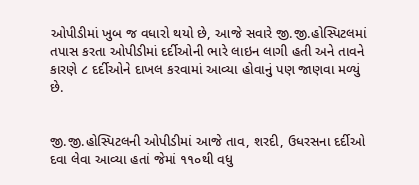ઓપીડીમાં ખુબ જ વધારો થયો છે, આજે સવારે જી.જી.હોસ્પિટલમાં તપાસ કરતા ઓપીડીમાં દર્દીઓની ભારે લાઇન લાગી હતી અને તાવને કારણે ૮ દર્દીઓને દાખલ કરવામાં આવ્યા હોવાનું પણ જાણવા મળ્યું છે.


જી.જી.હોસ્પિટલની ઓપીડીમાં આજે તાવ, શરદી, ઉધરસના દર્દીઓ દવા લેવા આવ્યા હતાં જેમાં ૧૧૦થી વધુ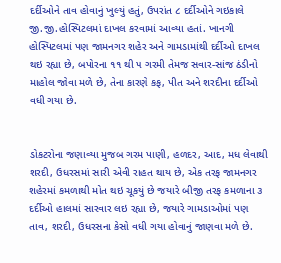દર્દીઓને તાવ હોવાનું ખુલ્યું હતું, ઉપરાંત ૮ દર્દીઓને ગઇકાલે જી.જી.હોસ્પિટલમાં દાખલ કરવામાં આવ્યા હતાં. ખાનગી હોસ્પિટલમાં પણ જામનગર શહેર અને ગામડામાંથી દર્દીઓ દાખલ થઇ રહ્યા છે, બપોરના ૧૧ થી ૫ ગરમી તેમજ સવાર-સાંજ ઠંડીનો માહોલ જોવા મળે છે, તેના કારણે કફ, પીત અને શરદીના દર્દીઓ વધી ગયા છે.


ડોકટરોના જણાવ્યા મુજબ ગરમ પાણી, હળદર, આદ, મધ લેવાથી શરદી, ઉધરસમાં સારી એવી રાહત થાય છે, એક તરફ જામનગર શહેરમાં કમળાથી મોત થઇ ચૂકયું છે જયારે બીજી તરફ કમળાના ૩ દર્દીઓ હાલમાં સારવાર લઇ રહ્યા છે, જયારે ગામડાઓમાં પણ તાવ, શરદી, ઉધરસના કેસો વધી ગયા હોવાનું જાણવા મળે છે.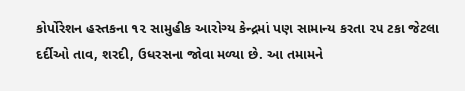કોર્પોરેશન હસ્તકના ૧૨ સામુહીક આરોગ્ય કેન્દ્રમાં પણ સામાન્ય કરતા ૨૫ ટકા જેટલા દર્દીઓ તાવ, શરદી, ઉધરસના જોવા મળ્યા છે. આ તમામને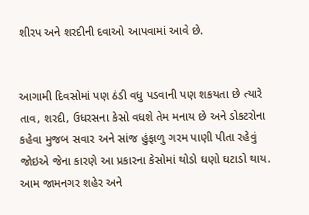શીરપ અને શરદીની દવાઓ આપવામાં આવે છે.


આગામી દિવસોમાં પણ ઠંડી વધુ પડવાની પણ શકયતા છે ત્યારે તાવ, શરદી, ઉધરસના કેસો વધશે તેમ મનાય છે અને ડોકટરોના કહેવા મુજબ સવાર અને સાંજ હુંફાળુ ગરમ પાણી પીતા રહેવું જોઇએ જેના કારણે આ પ્રકારના કેસોમાં થોડો ઘણો ઘટાડો થાય. આમ જામનગર શહેર અને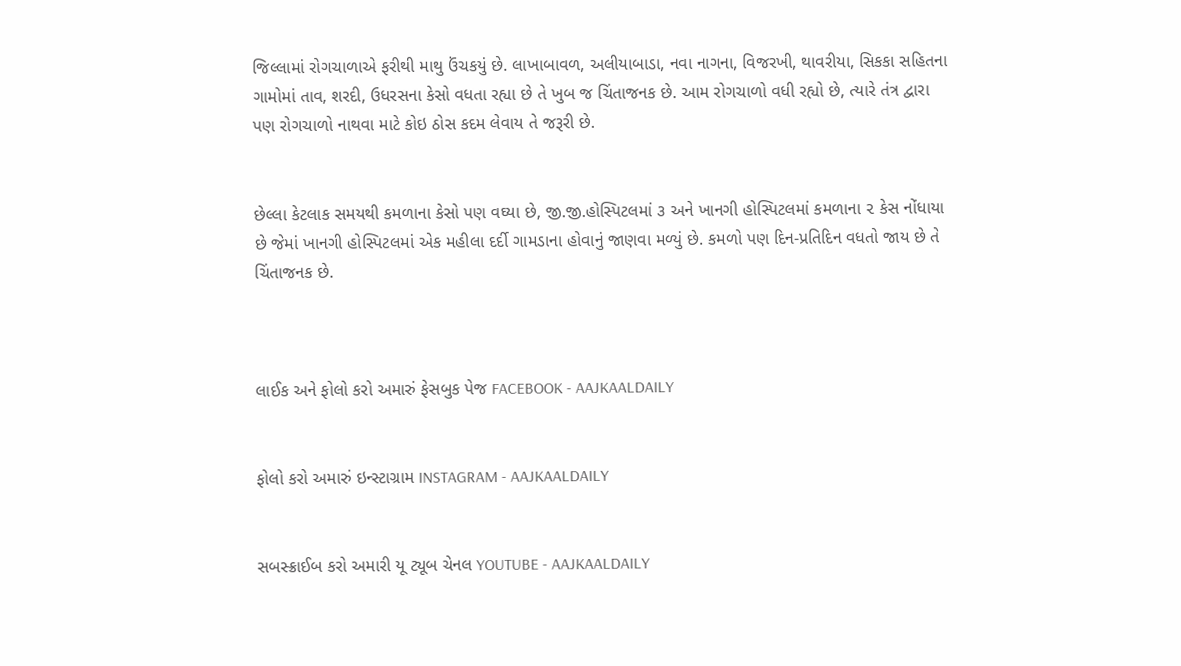જિલ્લામાં રોગચાળાએ ફરીથી માથુ ઉંચકયું છે. લાખાબાવળ, અલીયાબાડા, નવા નાગના, વિજરખી, થાવરીયા, સિકકા સહિતના ગામોમાં તાવ, શરદી, ઉધરસના કેસો વધતા રહ્યા છે તે ખુબ જ ચિંતાજનક છે. આમ રોગચાળો વધી રહ્યો છે, ત્યારે તંત્ર દ્વારા પણ રોગચાળો નાથવા માટે કોઇ ઠોસ કદમ લેવાય તે જરૂરી છે.


છેલ્લા કેટલાક સમયથી કમળાના કેસો પણ વઘ્યા છે, જી.જી.હોસ્પિટલમાં ૩ અને ખાનગી હોસ્પિટલમાં કમળાના ૨ કેસ નોંધાયા છે જેમાં ખાનગી હોસ્પિટલમાં એક મહીલા દર્દી ગામડાના હોવાનું જાણવા મળ્યું છે. કમળો પણ દિન-પ્રતિદિન વધતો જાય છે તે ચિંતાજનક છે.



લાઈક અને ફોલો કરો અમારું ફેસબુક પેજ FACEBOOK - AAJKAALDAILY


ફોલો કરો અમારું ઇન્સ્ટાગ્રામ INSTAGRAM - AAJKAALDAILY


સબસ્ક્રાઈબ કરો અમારી યૂ ટ્યૂબ ચેનલ YOUTUBE - AAJKAALDAILY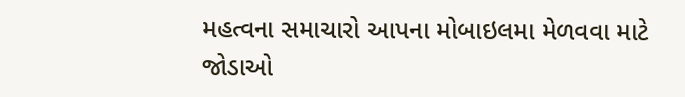મહત્વના સમાચારો આપના મોબાઇલમા મેળવવા માટે જોડાઓ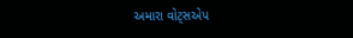અમારા વોટ્સએપ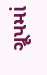ગ્રૂપમાં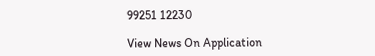99251 12230

View News On Application